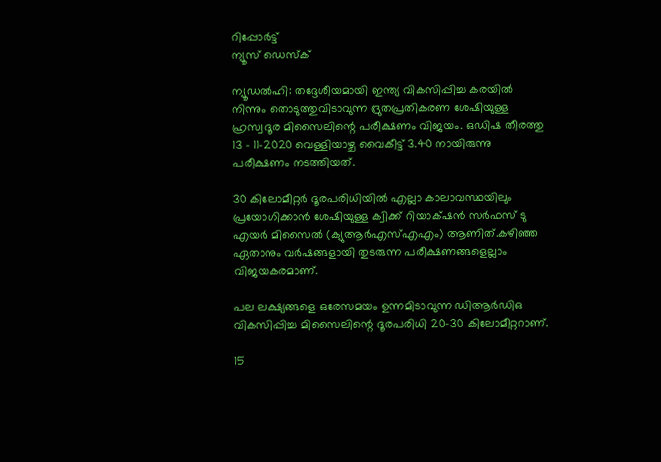റിപ്പോര്‍ട്ട്
ന്യൂസ് ഡെസ്ക്

ന്യൂഡൽഹി: തദ്ദേശീയമായി ഇന്ത്യ വികസിപ്പിച്ച കരയില്‍ നിന്നും തൊടുത്തുവിടാവുന്ന ദ്രുതപ്രതികരണ ശേഷിയുള്ള ഹ്രസ്വദൂര മിസൈലിന്റെ പരീക്ഷണം വിജയം. ഒഡിഷ തീരത്തു 13 – 11-2020 വെള്ളിയാഴ്ച വൈകീട്ട് 3.40 നായിരുന്നു പരീക്ഷണം നടത്തിയത്.

30 കിലോമീറ്റര്‍ ദൂരപരിധിയില്‍ എല്ലാ കാലാവസ്ഥയിലും പ്രയോഗിക്കാന്‍ ശേഷിയുള്ള ക്വിക്ക് റിയാക്‌ഷന്‍ സര്‍ഫസ് ടു എയര്‍ മിസൈല്‍ (ക്യുആര്‍എസ്‌എഎം) ആണിത്.കഴിഞ്ഞ ഏതാനും വര്‍ഷങ്ങളായി തുടരുന്ന പരീക്ഷണങ്ങളെല്ലാം വിജയകരമാണ്.

പല ലക്ഷ്യങ്ങളെ ഒരേസമയം ഉന്നമിടാവുന്ന ഡിആര്‍ഡിഒ വികസിപ്പിച്ച മിസൈലിന്റെ ദൂരപരിധി 20-30 കിലോമീറ്ററാണ്.

15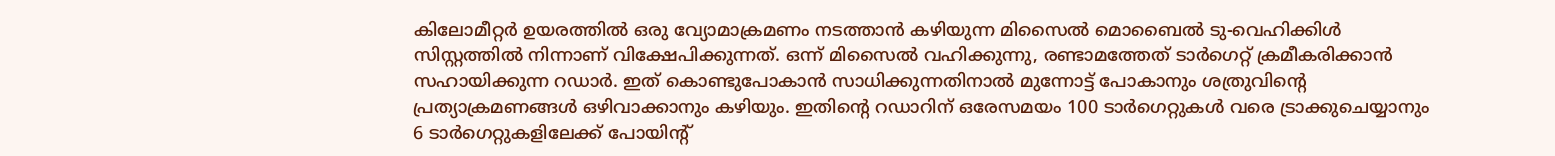കിലോമീറ്റര്‍ ഉയരത്തില്‍ ഒരു വ്യോമാക്രമണം നടത്താന്‍ കഴിയുന്ന മിസൈല്‍ മൊബൈല്‍ ടു-വെഹിക്കിള്‍ സിസ്റ്റത്തില്‍ നിന്നാണ് വിക്ഷേപിക്കുന്നത്. ഒന്ന് മിസൈല്‍ വഹിക്കുന്നു, രണ്ടാമത്തേത് ടാര്‍ഗെറ്റ് ക്രമീകരിക്കാന്‍ സഹായിക്കുന്ന റഡാര്‍. ഇത് കൊണ്ടുപോകാന്‍ സാധിക്കുന്നതിനാല്‍ മുന്നോട്ട് പോകാനും ശത്രുവിന്റെ പ്രത്യാക്രമണങ്ങള്‍ ഒഴിവാക്കാനും കഴിയും. ഇതിന്റെ റഡാറിന് ഒരേസമയം 100 ടാര്‍ഗെറ്റുകള്‍ വരെ ട്രാക്കുചെയ്യാനും 6 ടാര്‍ഗെറ്റുകളിലേക്ക് പോയിന്റ്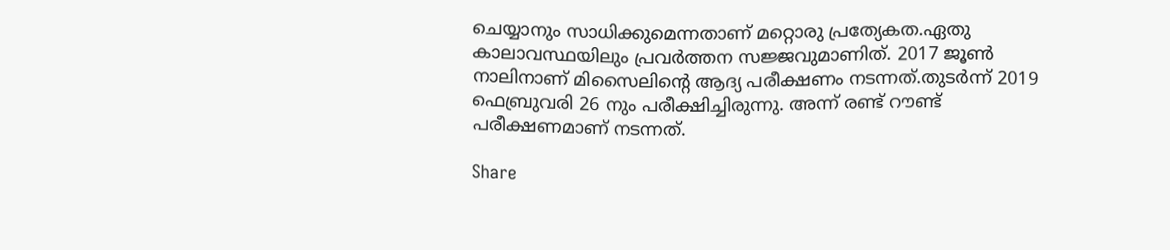ചെയ്യാനും സാധിക്കുമെന്നതാണ് മറ്റൊരു പ്രത്യേകത.ഏതു കാലാവസ്ഥയിലും പ്രവര്‍ത്തന സജ്ജവുമാണിത്. 2017 ജൂണ്‍ നാലിനാണ് മിസൈലിന്റെ ആദ്യ പരീക്ഷണം നടന്നത്.തുടര്‍ന്ന് 2019 ഫെബ്രുവരി 26 നും പരീക്ഷിച്ചിരുന്നു. അന്ന് രണ്ട് റൗണ്ട് പരീക്ഷണമാണ് നടന്നത്.

Share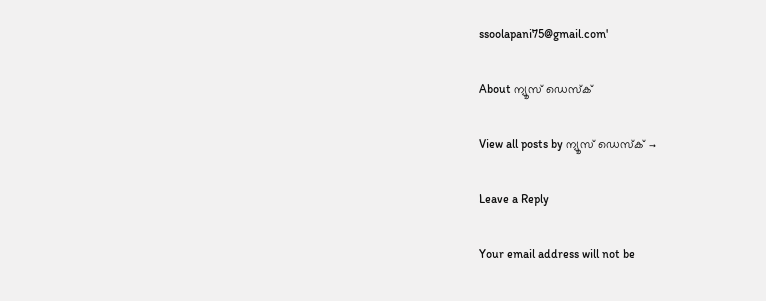ssoolapani75@gmail.com'

About ന്യൂസ് ഡെസ്ക്

View all posts by ന്യൂസ് ഡെസ്ക് →

Leave a Reply

Your email address will not be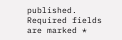published. Required fields are marked *